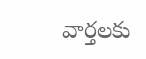వార్తలకు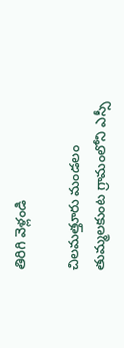తిరిగి వెళ్లండి

చిలమత్తూరు మండలం తుమ్మలకుంట గ్రామంలోని ఎస్సీ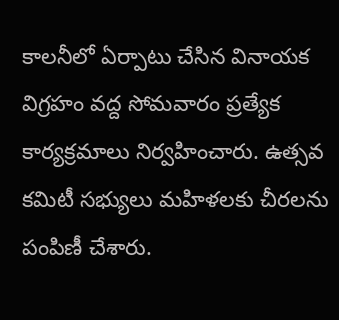కాలనీలో ఏర్పాటు చేసిన వినాయక విగ్రహం వద్ద సోమవారం ప్రత్యేక కార్యక్రమాలు నిర్వహించారు. ఉత్సవ కమిటీ సభ్యులు మహిళలకు చీరలను పంపిణీ చేశారు.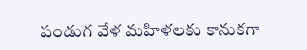పండుగ వేళ మహిళలకు కానుకగా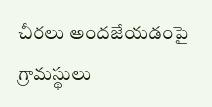చీరలు అందజేయడంపై గ్రామస్థులు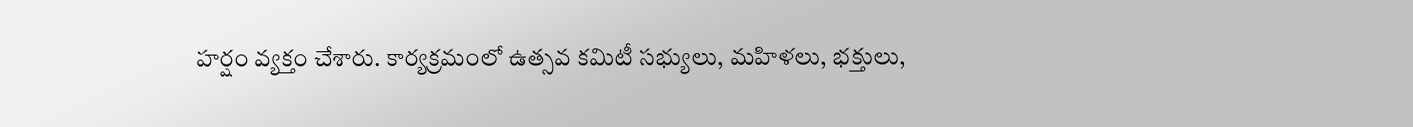హర్షం వ్యక్తం చేశారు. కార్యక్రమంలో ఉత్సవ కమిటీ సభ్యులు, మహిళలు, భక్తులు,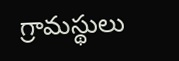గ్రామస్థులు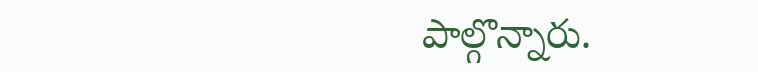పాల్గొన్నారు.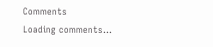Comments
Loading comments...